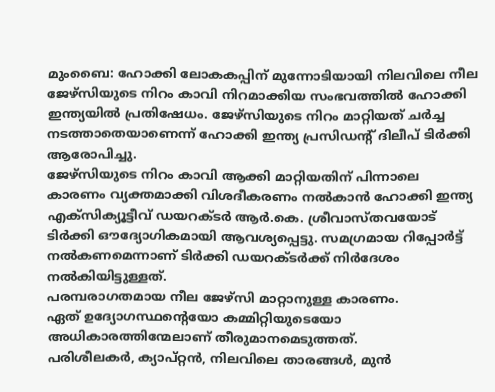മുംബൈ: ഹോക്കി ലോകകപ്പിന് മുന്നോടിയായി നിലവിലെ നീല ജേഴ്സിയുടെ നിറം കാവി നിറമാക്കിയ സംഭവത്തിൽ ഹോക്കി ഇന്ത്യയിൽ പ്രതിഷേധം. ജേഴ്സിയുടെ നിറം മാറ്റിയത് ചർച്ച നടത്താതെയാണെന്ന് ഹോക്കി ഇന്ത്യ പ്രസിഡൻ്റ് ദിലീപ് ടിർക്കി ആരോപിച്ചു.
ജേഴ്സിയുടെ നിറം കാവി ആക്കി മാറ്റിയതിന് പിന്നാലെ കാരണം വ്യക്തമാക്കി വിശദീകരണം നൽകാൻ ഹോക്കി ഇന്ത്യ എക്സിക്യൂട്ടീവ് ഡയറക്ടർ ആർ.കെ. ശ്രീവാസ്തവയോട് ടിർക്കി ഔദ്യോഗികമായി ആവശ്യപ്പെട്ടു. സമഗ്രമായ റിപ്പോർട്ട് നൽകണമെന്നാണ് ടിർക്കി ഡയറക്ടർക്ക് നിർദേശം നൽകിയിട്ടുള്ളത്.
പരമ്പരാഗതമായ നീല ജേഴ്സി മാറ്റാനുള്ള കാരണം.
ഏത് ഉദ്യോഗസ്ഥന്റെയോ കമ്മിറ്റിയുടെയോ അധികാരത്തിന്മേലാണ് തീരുമാനമെടുത്തത്.
പരിശീലകർ, ക്യാപ്റ്റൻ, നിലവിലെ താരങ്ങൾ, മുൻ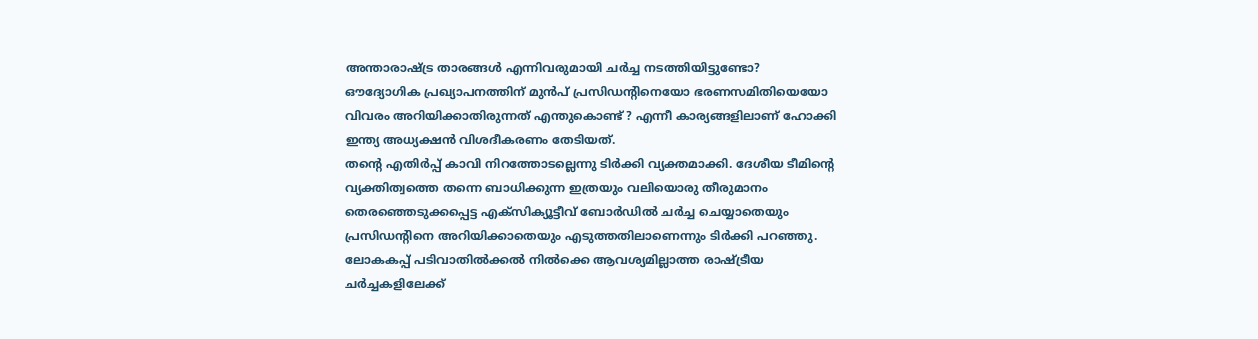അന്താരാഷ്ട്ര താരങ്ങൾ എന്നിവരുമായി ചർച്ച നടത്തിയിട്ടുണ്ടോ?
ഔദ്യോഗിക പ്രഖ്യാപനത്തിന് മുൻപ് പ്രസിഡന്റിനെയോ ഭരണസമിതിയെയോ വിവരം അറിയിക്കാതിരുന്നത് എന്തുകൊണ്ട് ? എന്നീ കാര്യങ്ങളിലാണ് ഹോക്കി ഇന്ത്യ അധ്യക്ഷൻ വിശദീകരണം തേടിയത്.
തന്റെ എതിർപ്പ് കാവി നിറത്തോടല്ലെന്നു ടിർക്കി വ്യക്തമാക്കി. ദേശീയ ടീമിന്റെ വ്യക്തിത്വത്തെ തന്നെ ബാധിക്കുന്ന ഇത്രയും വലിയൊരു തീരുമാനം തെരഞ്ഞെടുക്കപ്പെട്ട എക്സിക്യൂട്ടീവ് ബോർഡിൽ ചർച്ച ചെയ്യാതെയും പ്രസിഡന്റിനെ അറിയിക്കാതെയും എടുത്തതിലാണെന്നും ടിർക്കി പറഞ്ഞു.
ലോകകപ്പ് പടിവാതിൽക്കൽ നിൽക്കെ ആവശ്യമില്ലാത്ത രാഷ്ട്രീയ ചർച്ചകളിലേക്ക്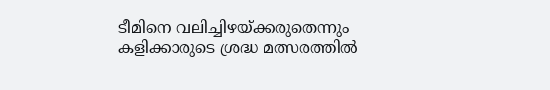ടീമിനെ വലിച്ചിഴയ്ക്കരുതെന്നും കളിക്കാരുടെ ശ്രദ്ധ മത്സരത്തിൽ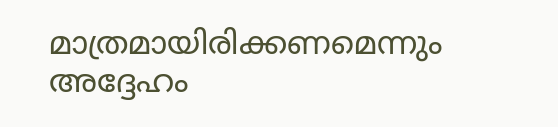മാത്രമായിരിക്കണമെന്നും അദ്ദേഹം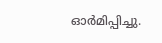ഓർമിപ്പിച്ചു.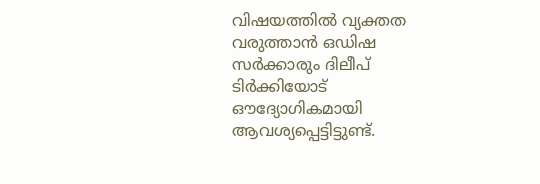വിഷയത്തിൽ വ്യക്തത വരുത്താൻ ഒഡിഷ സർക്കാരും ദിലീപ് ടിർക്കിയോട് ഔദ്യോഗികമായി ആവശ്യപ്പെട്ടിട്ടുണ്ട്.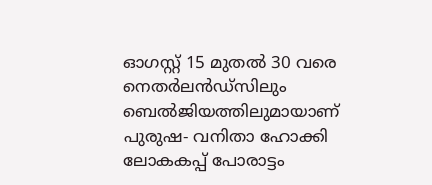ഓഗസ്റ്റ് 15 മുതൽ 30 വരെ നെതർലൻഡ്സിലും ബെൽജിയത്തിലുമായാണ് പുരുഷ- വനിതാ ഹോക്കി ലോകകപ്പ് പോരാട്ടം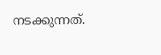നടക്കുന്നത്.